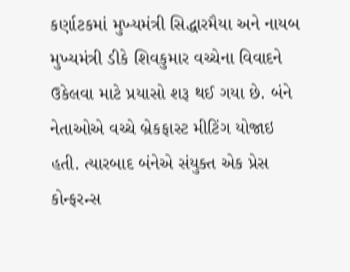કર્ણાટકમાં મુખ્યમંત્રી સિદ્ધારમૈયા અને નાયબ મુખ્યમંત્રી ડીકે શિવકુમાર વચ્ચેના વિવાદને ઉકેલવા માટે પ્રયાસો શરૂ થઈ ગયા છે. બંને નેતાઓએ વચ્ચે બ્રેકફાસ્ટ મીટિંગ યોજાઇ હતી. ત્યારબાદ બંનેએ સંયુક્ત એક પ્રેસ કોન્ફરન્સ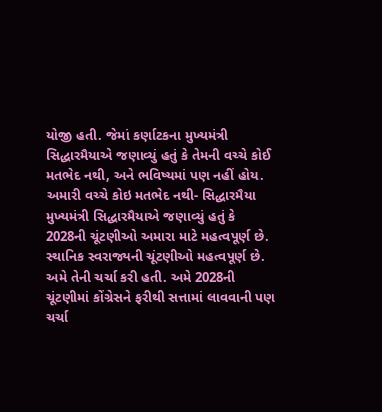યોજી હતી. જેમાં કર્ણાટકના મુખ્યમંત્રી સિદ્ધારમૈયાએ જણાવ્યું હતું કે તેમની વચ્ચે કોઈ મતભેદ નથી, અને ભવિષ્યમાં પણ નહીં હોય.
અમારી વચ્ચે કોઇ મતભેદ નથી- સિદ્ધારમૈયા
મુખ્યમંત્રી સિદ્ધારમૈયાએ જણાવ્યું હતું કે 2028ની ચૂંટણીઓ અમારા માટે મહત્વપૂર્ણ છે. સ્થાનિક સ્વરાજ્યની ચૂંટણીઓ મહત્વપૂર્ણ છે. અમે તેની ચર્ચા કરી હતી. અમે 2028ની ચૂંટણીમાં કોંગ્રેસને ફરીથી સત્તામાં લાવવાની પણ ચર્ચા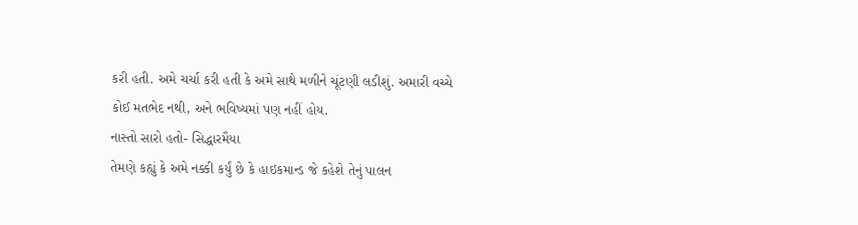કરી હતી. અમે ચર્ચા કરી હતી કે અમે સાથે મળીને ચૂંટણી લડીશું. અમારી વચ્ચે કોઈ મતભેદ નથી, અને ભવિષ્યમાં પણ નહીં હોય.
નાસ્તો સારો હતો- સિદ્ધારમૈયા
તેમણે કહ્યું કે અમે નક્કી કર્યું છે કે હાઇકમાન્ડ જે કહેશે તેનું પાલન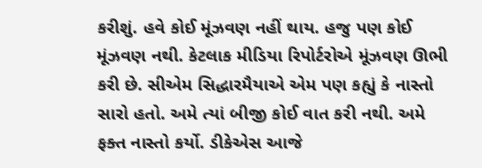કરીશું. હવે કોઈ મૂંઝવણ નહીં થાય. હજુ પણ કોઈ મૂંઝવણ નથી. કેટલાક મીડિયા રિપોર્ટરોએ મૂંઝવણ ઊભી કરી છે. સીએમ સિદ્ધારમૈયાએ એમ પણ કહ્યું કે નાસ્તો સારો હતો. અમે ત્યાં બીજી કોઈ વાત કરી નથી. અમે ફક્ત નાસ્તો કર્યો. ડીકેએસ આજે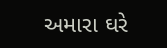અમારા ઘરે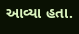આવ્યા હતા.